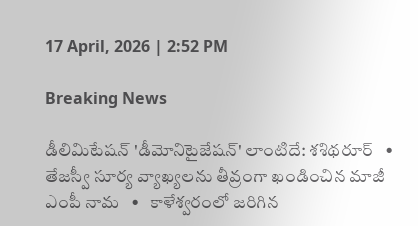17 April, 2026 | 2:52 PM

Breaking News

డీలిమిటేషన్ 'డీమోనిటైజేషన్' లాంటిదే: శశిథరూర్   •   తేజస్వీ సూర్య వ్యాఖ్యలను తీవ్రంగా ఖండించిన మాజీ ఎంపీ నామ   •   కాళేశ్వరంలో జరిగిన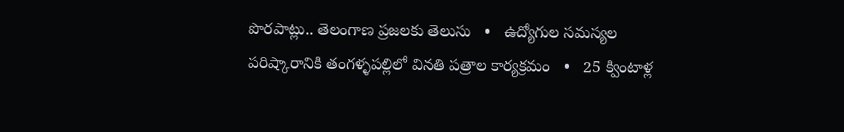పొరపాట్లు.. తెలంగాణ ప్రజలకు తెలుసు   •   ఉద్యోగుల సమస్యల పరిష్కారానికి తంగళ్ళపల్లిలో వినతి పత్రాల కార్యక్రమం   •   25 క్వింటాళ్ల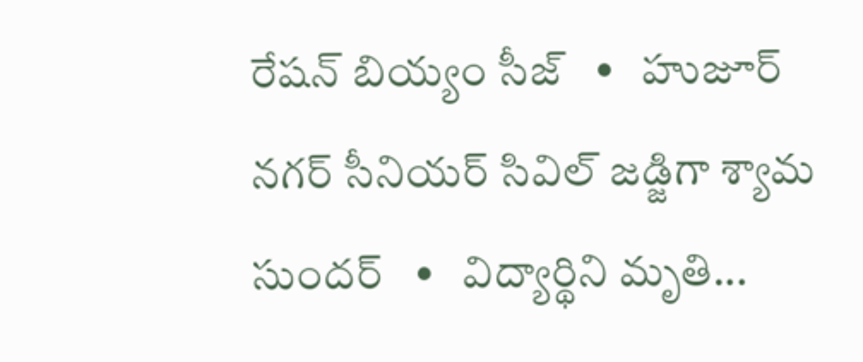రేషన్ బియ్యం సీజ్   •   హుజూర్ నగర్ సీనియర్ సివిల్ జడ్జిగా శ్యామ సుందర్   •   విద్యార్థిని మృతి...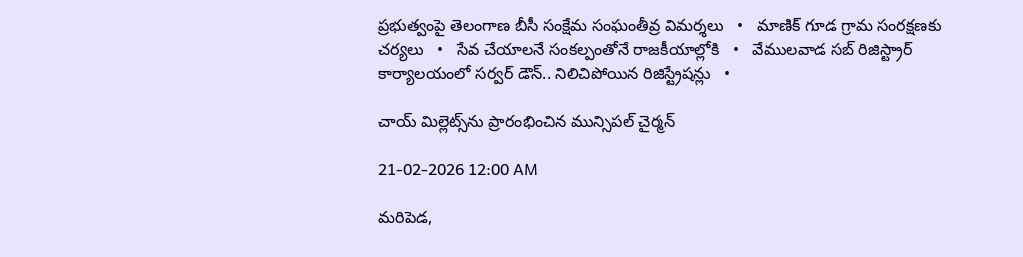ప్రభుత్వంపై తెలంగాణ బీసీ సంక్షేమ సంఘంతీవ్ర విమర్శలు   •   మాణిక్ గూడ గ్రామ సంరక్షణకు చర్యలు   •   సేవ చేయాలనే సంకల్పంతోనే రాజకీయాల్లోకి   •   వేములవాడ సబ్ రిజిస్ట్రార్ కార్యాలయంలో సర్వర్ డౌన్.. నిలిచిపోయిన రిజిస్ట్రేషన్లు   •

చాయ్ మిల్లెట్స్‌ను ప్రారంభించిన మున్సిపల్ చైర్మన్

21-02-2026 12:00 AM

మరిపెడ,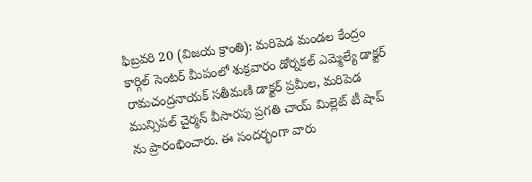ఫిబ్రవరి 20 (విజయ క్రాంతి): మరిపెడ మండల కేంద్రం కార్గిల్ సెంటర్ మీపంలో శుక్రవారం డోర్నకల్ ఎమ్మెల్యే డాక్టర్ రామచంద్రనాయక్ సతీమణి డాక్టర్ ప్రమీల, మరిపెడ మున్సిపల్ చైర్మన్ వీసారపు ప్రగతి చాయ్ మిల్లెట్ టీ షాప్ ను ప్రారంభించారు. ఈ సందర్భంగా వారు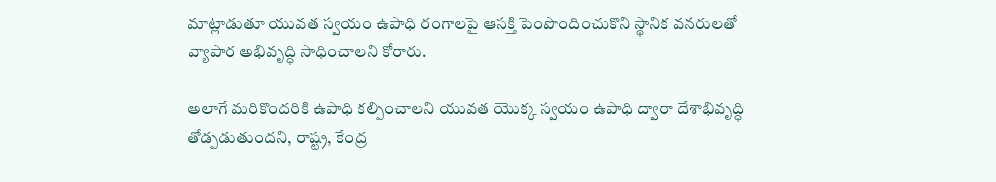మాట్లాడుతూ యువత స్వయం ఉపాధి రంగాలపై ఆసక్తి పెంపొందించుకొని స్థానిక వనరులతో వ్యాపార అభివృద్ధి సాధించాలని కోరారు.

అలాగే మరికొందరికి ఉపాధి కల్పించాలని యువత యొక్క స్వయం ఉపాధి ద్వారా దేశాభివృద్ధి తోడ్పడుతుందని, రాష్ట్ర, కేంద్ర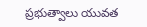ప్రభుత్వాలు యువత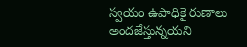స్వయం ఉపాధికై రుణాలు అందజేస్తున్నయని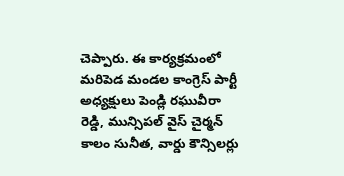చెప్పారు. ఈ కార్యక్రమంలో మరిపెడ మండల కాంగ్రెస్ పార్టీ అధ్యక్షులు పెండ్లి రఘువీరా రెడ్డి, మున్సిపల్ వైస్ చైర్మన్ కాలం సునీత, వార్డు కౌన్సిలర్లు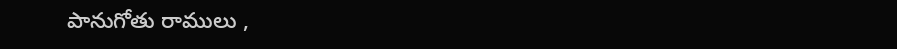పానుగోతు రాములు ,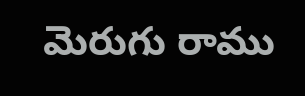మెరుగు రాము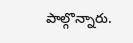పాల్గొన్నారు.